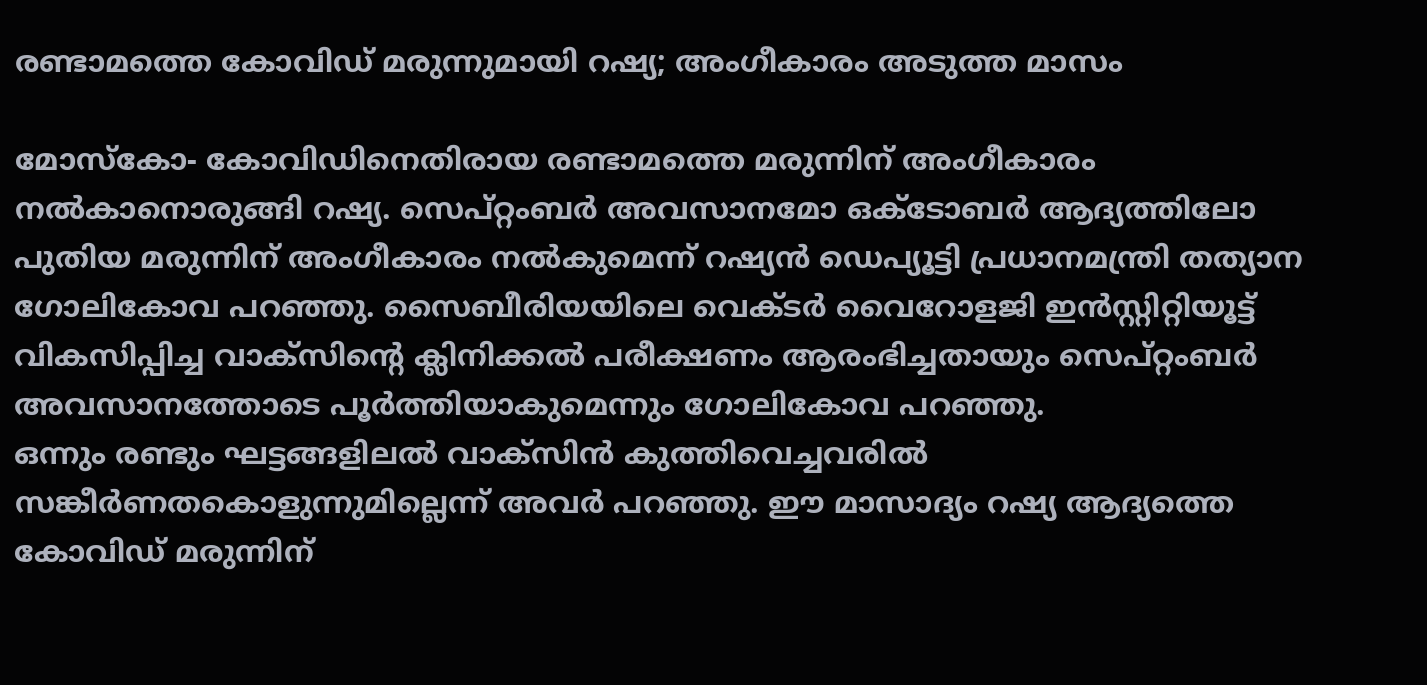രണ്ടാമത്തെ കോവിഡ് മരുന്നുമായി റഷ്യ; അംഗീകാരം അടുത്ത മാസം

മോസ്‌കോ- കോവിഡിനെതിരായ രണ്ടാമത്തെ മരുന്നിന് അംഗീകാരം നല്‍കാനൊരുങ്ങി റഷ്യ. സെപ്റ്റംബര്‍ അവസാനമോ ഒക്ടോബര്‍ ആദ്യത്തിലോ പുതിയ മരുന്നിന് അംഗീകാരം നല്‍കുമെന്ന് റഷ്യന്‍ ഡെപ്യൂട്ടി പ്രധാനമന്ത്രി തത്യാന ഗോലികോവ പറഞ്ഞു. സൈബീരിയയിലെ വെക്ടര്‍ വൈറോളജി ഇന്‍സ്റ്റിറ്റിയൂട്ട് വികസിപ്പിച്ച വാക്‌സിന്റെ ക്ലിനിക്കല്‍ പരീക്ഷണം ആരംഭിച്ചതായും സെപ്റ്റംബര്‍ അവസാനത്തോടെ പൂര്‍ത്തിയാകുമെന്നും ഗോലികോവ പറഞ്ഞു.
ഒന്നും രണ്ടും ഘട്ടങ്ങളിലല്‍ വാക്‌സിന്‍ കുത്തിവെച്ചവരില്‍ സങ്കീര്‍ണതകൊളുന്നുമില്ലെന്ന് അവര്‍ പറഞ്ഞു. ഈ മാസാദ്യം റഷ്യ ആദ്യത്തെ കോവിഡ് മരുന്നിന്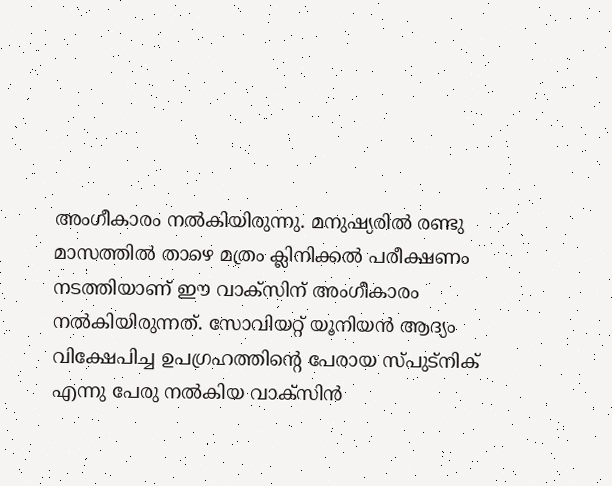അംഗീകാരം നല്‍കിയിരുന്നു. മനുഷ്യരില്‍ രണ്ടു മാസത്തില്‍ താഴെ മത്രം ക്ലിനിക്കല്‍ പരീക്ഷണം നടത്തിയാണ് ഈ വാക്‌സിന് അംഗീകാരം നല്‍കിയിരുന്നത്. സോവിയറ്റ് യൂനിയന്‍ ആദ്യം വിക്ഷേപിച്ച ഉപഗ്രഹത്തിന്റെ പേരായ സ്പുട്‌നിക് എന്നു പേരു നല്‍കിയ വാക്‌സിന്‍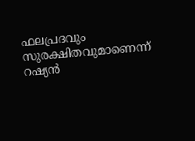ഫലപ്രദവും സുരക്ഷിതവുമാണെന്ന് റഷ്യന്‍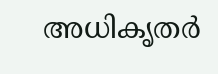അധികൃതര്‍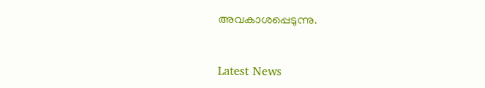അവകാശപ്പെടുന്നു.



Latest News